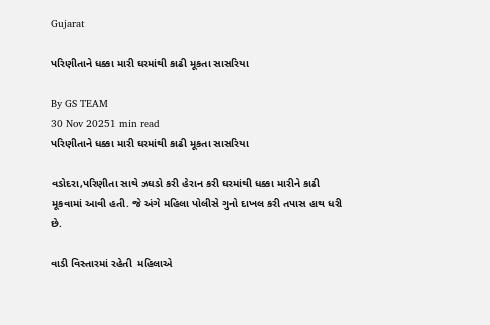Gujarat

પરિણીતાને ધક્કા મારી ઘરમાંથી કાઢી મૂકતા સાસરિયા

By GS TEAM
30 Nov 20251 min read
પરિણીતાને ધક્કા મારી ઘરમાંથી કાઢી મૂકતા સાસરિયા

વડોદરા,પરિણીતા સાથે ઝઘડો કરી હેરાન કરી ઘરમાંથી ધક્કા મારીને કાઢી મૂકવામાં આવી હતી. જે અંગે મહિલા પોલીસે ગુનો દાખલ કરી તપાસ હાથ ધરી છે.

વાડી વિસ્તારમાં રહેતી  મહિલાએ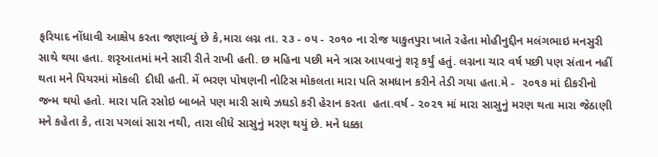ફરિયાદ નોંધાવી આક્ષેપ કરતા જણાવ્યું છે કે,મારા લગ્ન તા. ૨૩ - ૦૫ - ૨૦૧૦ ના રોજ યાકુતપુરા ખાતે રહેતા મોહીનુદ્દીન મલંગભાઇ મનસુરી સાથે થયા હતા. શરૃઆતમાં મને સારી રીતે રાખી હતી. છ મહિના પછી મને ત્રાસ આપવાનું શરૃ કર્યું હતું. લગ્નના ચાર વર્ષ પછી પણ સંતાન નહીં થતા મને પિયરમાં મોકલી  દીધી હતી. મેં ભરણ પોષણની નોટિસ મોકલતા મારા પતિ સમધાન કરીને તેડી ગયા હતા.મે -  ૨૦૧૭ માં દીકરીનો જન્મ થયો હતો. મારા પતિ રસોઇ બાબતે પણ મારી સાથે ઝઘડો કરી હેરાન કરતા  હતા.વર્ષ - ૨૦૨૧ માં મારા સાસુનું મરણ થતા મારા જેઠાણી મને કહેતા કે, તારા પગલાં સારા નથી, તારા લીધે સાસુનું મરણ થયું છે. મને ધક્કા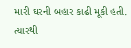મારી ઘરની બહાર કાઢી મૂકી હતી. ત્યારથી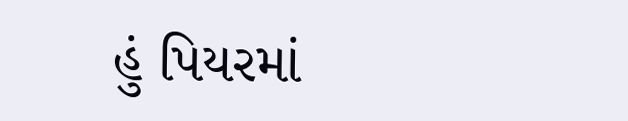હું પિયરમાં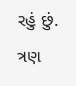રહું છું. ત્રણ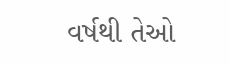વર્ષથી તેઓ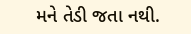મને તેડી જતા નથી.